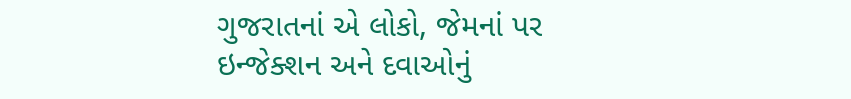ગુજરાતનાં એ લોકો, જેમનાં પર ઇન્જેક્શન અને દવાઓનું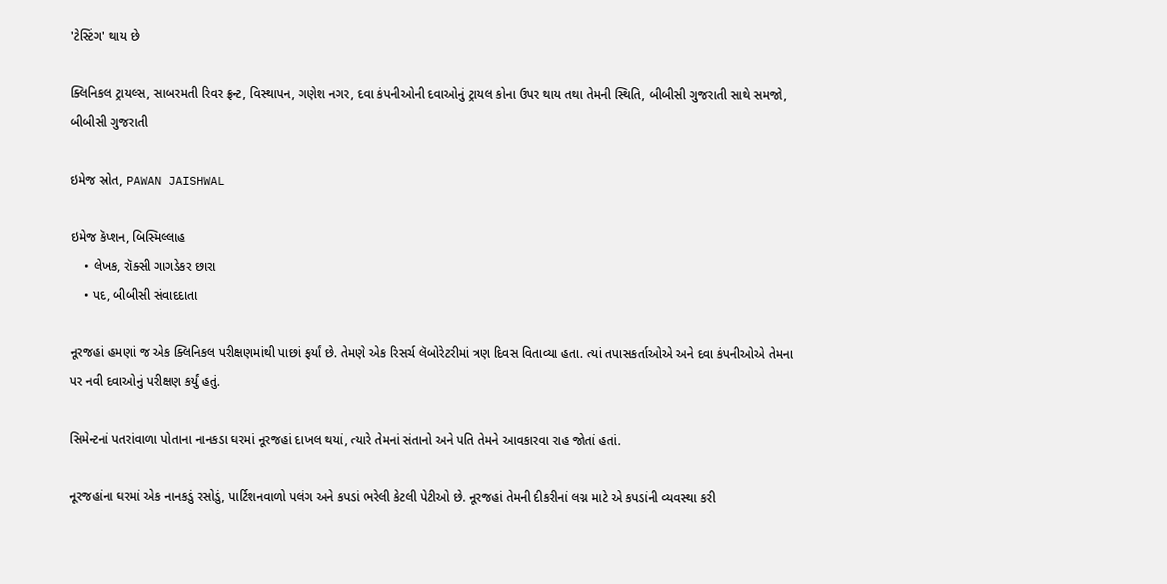'ટેસ્ટિંગ' થાય છે

ક્લિનિકલ ટ્રાયલ્સ, સાબરમતી રિવર ફ્રન્ટ, વિસ્થાપન, ગણેશ નગર, દવા કંપનીઓની દવાઓનું ટ્રાયલ કોના ઉપર થાય તથા તેમની સ્થિતિ, બીબીસી ગુજરાતી સાથે સમજો, બીબીસી ગુજરાતી

ઇમેજ સ્રોત, PAWAN JAISHWAL

ઇમેજ કૅપ્શન, બિસ્મિલ્લાહ
    • લેખક, રૉક્સી ગાગડેકર છારા
    • પદ, બીબીસી સંવાદદાતા

નૂરજહાં હમણાં જ એક ક્લિનિકલ પરીક્ષણમાંથી પાછાં ફર્યાં છે. તેમણે એક રિસર્ચ લૅબોરેટરીમાં ત્રણ દિવસ વિતાવ્યા હતા. ત્યાં તપાસકર્તાઓએ અને દવા કંપનીઓએ તેમના પર નવી દવાઓનું પરીક્ષણ કર્યું હતું.

સિમેન્ટનાં પતરાંવાળા પોતાના નાનકડા ઘરમાં નૂરજહાં દાખલ થયાં, ત્યારે તેમનાં સંતાનો અને પતિ તેમને આવકારવા રાહ જોતાં હતાં.

નૂરજહાંના ઘરમાં એક નાનકડું રસોડું, પાર્ટિશનવાળો પલંગ અને કપડાં ભરેલી કેટલી પેટીઓ છે. નૂરજહાં તેમની દીકરીનાં લગ્ન માટે એ કપડાંની વ્યવસ્થા કરી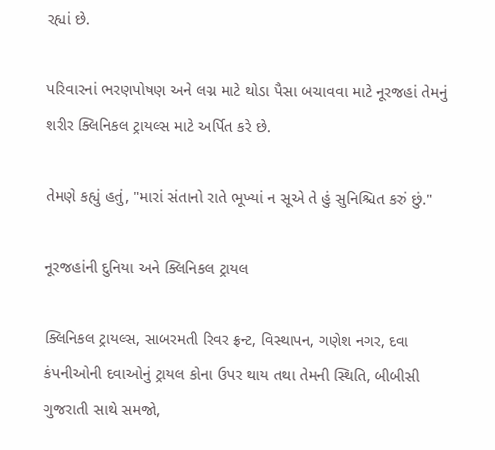રહ્યાં છે.

પરિવારનાં ભરણપોષણ અને લગ્ન માટે થોડા પૈસા બચાવવા માટે નૂરજહાં તેમનું શરીર ક્લિનિકલ ટ્રાયલ્સ માટે અર્પિત કરે છે.

તેમણે કહ્યું હતું, "મારાં સંતાનો રાતે ભૂખ્યાં ન સૂએ તે હું સુનિશ્ચિત કરું છું."

નૂરજહાંની દુનિયા અને ક્લિનિકલ ટ્રાયલ

ક્લિનિકલ ટ્રાયલ્સ, સાબરમતી રિવર ફ્રન્ટ, વિસ્થાપન, ગણેશ નગર, દવા કંપનીઓની દવાઓનું ટ્રાયલ કોના ઉપર થાય તથા તેમની સ્થિતિ, બીબીસી ગુજરાતી સાથે સમજો,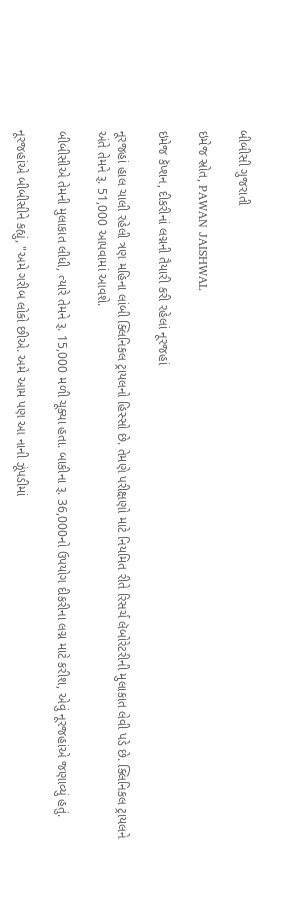બીબીસી ગુજરાતી

ઇમેજ સ્રોત, PAWAN JAISHWAL

ઇમેજ કૅપ્શન, દીકરીનાં લગ્નની તૈયારી કરી રહેલાં નૂરજહાં

નૂરજહાં હાલ ચાલી રહેલી ત્રણ મહિના લાંબી ક્લિનિકલ ટ્રાયલનો હિસ્સો છે. તેમણે પરીક્ષણો માટે નિયમિત રીતે રિસર્ચ લૅબોરેટરીની મુલાકાત લેવી પડે છે. ક્લિનિકલ ટ્રાયલને અંતે તેમને રૂ. 51,000 આપવામાં આવશે.

બીબીસીએ તેમની મુલાકાત લીધી, ત્યારે તેમને રૂ. 15,000 મળી ચૂક્યા હતા. બાકીના રૂ. 36,000નો ઉપયોગ દીકરીના લગ્ન માટે કરીશ, એવું નૂરજહાંએ જણાવ્યું હતું.

નૂરજહાંએ બીબીસીને કહ્યું, "અમે ગરીબ લોકો છીએ. અમે આમ પણ આ નાની ઝૂંપડીમાં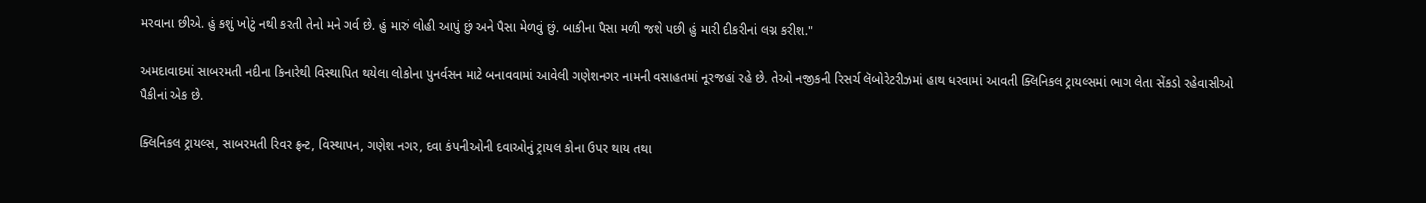મરવાના છીએ. હું કશું ખોટું નથી કરતી તેનો મને ગર્વ છે. હું મારું લોહી આપું છું અને પૈસા મેળવું છું. બાકીના પૈસા મળી જશે પછી હું મારી દીકરીનાં લગ્ન કરીશ."

અમદાવાદમાં સાબરમતી નદીના કિનારેથી વિસ્થાપિત થયેલા લોકોના પુનર્વસન માટે બનાવવામાં આવેલી ગણેશનગર નામની વસાહતમાં નૂરજહાં રહે છે. તેઓ નજીકની રિસર્ચ લૅબોરેટરીઝમાં હાથ ધરવામાં આવતી ક્લિનિકલ ટ્રાયલ્સમાં ભાગ લેતા સેંકડો રહેવાસીઓ પૈકીનાં એક છે.

ક્લિનિકલ ટ્રાયલ્સ, સાબરમતી રિવર ફ્રન્ટ, વિસ્થાપન, ગણેશ નગર, દવા કંપનીઓની દવાઓનું ટ્રાયલ કોના ઉપર થાય તથા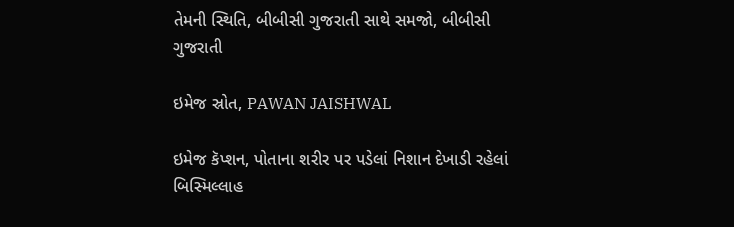તેમની સ્થિતિ, બીબીસી ગુજરાતી સાથે સમજો, બીબીસી ગુજરાતી

ઇમેજ સ્રોત, PAWAN JAISHWAL

ઇમેજ કૅપ્શન, પોતાના શરીર પર પડેલાં નિશાન દેખાડી રહેલાં બિસ્મિલ્લાહ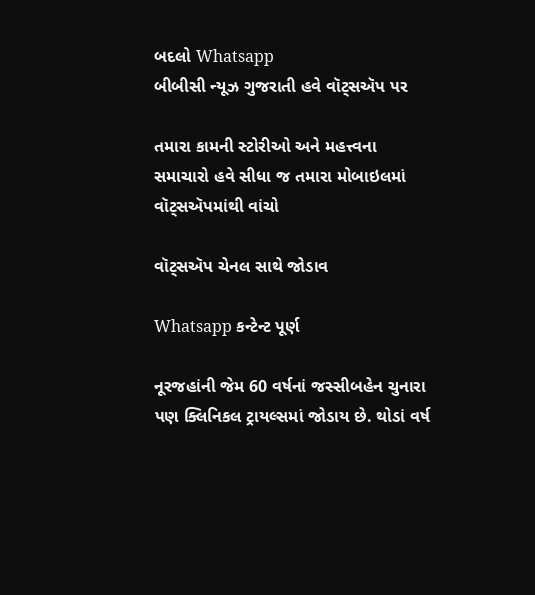બદલો Whatsapp
બીબીસી ન્યૂઝ ગુજરાતી હવે વૉટ્સઍપ પર

તમારા કામની સ્ટોરીઓ અને મહત્ત્વના સમાચારો હવે સીધા જ તમારા મોબાઇલમાં વૉટ્સઍપમાંથી વાંચો

વૉટ્સઍપ ચેનલ સાથે જોડાવ

Whatsapp કન્ટેન્ટ પૂર્ણ

નૂરજહાંની જેમ 60 વર્ષનાં જસ્સીબહેન ચુનારા પણ ક્લિનિકલ ટ્રાયલ્સમાં જોડાય છે. થોડાં વર્ષ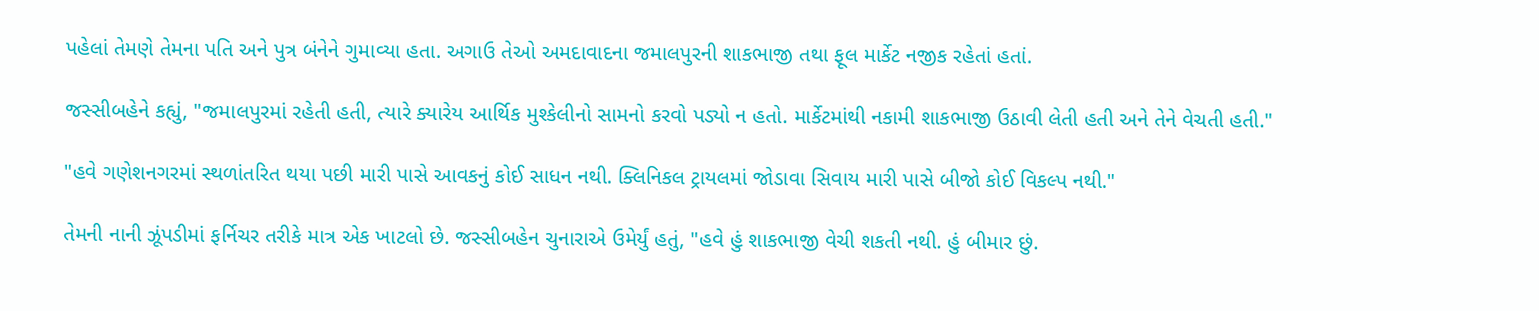પહેલાં તેમણે તેમના પતિ અને પુત્ર બંનેને ગુમાવ્યા હતા. અગાઉ તેઓ અમદાવાદના જમાલપુરની શાકભાજી તથા ફૂલ માર્કેટ નજીક રહેતાં હતાં.

જસ્સીબહેને કહ્યું, "જમાલપુરમાં રહેતી હતી, ત્યારે ક્યારેય આર્થિક મુશ્કેલીનો સામનો કરવો પડ્યો ન હતો. માર્કેટમાંથી નકામી શાકભાજી ઉઠાવી લેતી હતી અને તેને વેચતી હતી."

"હવે ગણેશનગરમાં સ્થળાંતરિત થયા પછી મારી પાસે આવકનું કોઈ સાધન નથી. ક્લિનિકલ ટ્રાયલમાં જોડાવા સિવાય મારી પાસે બીજો કોઈ વિકલ્પ નથી."

તેમની નાની ઝૂંપડીમાં ફર્નિચર તરીકે માત્ર એક ખાટલો છે. જસ્સીબહેન ચુનારાએ ઉમેર્યું હતું, "હવે હું શાકભાજી વેચી શકતી નથી. હું બીમાર છું.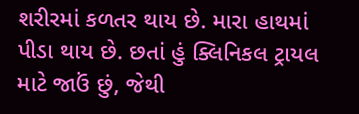શરીરમાં કળતર થાય છે. મારા હાથમાં પીડા થાય છે. છતાં હું ક્લિનિકલ ટ્રાયલ માટે જાઉં છું, જેથી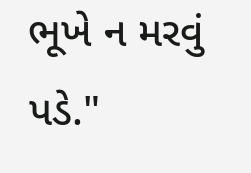ભૂખે ન મરવું પડે."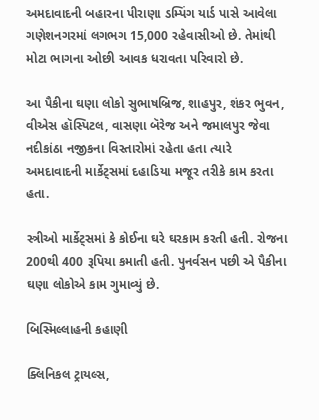અમદાવાદની બહારના પીરાણા ડમ્પિંગ યાર્ડ પાસે આવેલા ગણેશનગરમાં લગભગ 15,000 રહેવાસીઓ છે. તેમાંથી મોટા ભાગના ઓછી આવક ધરાવતા પરિવારો છે.

આ પૈકીના ઘણા લોકો સુભાષબ્રિજ, શાહપુર, શંકર ભુવન, વીએસ હૉસ્પિટલ, વાસણા બૅરેજ અને જમાલપુર જેવા નદીકાંઠા નજીકના વિસ્તારોમાં રહેતા હતા ત્યારે અમદાવાદની માર્કેટ્સમાં દહાડિયા મજૂર તરીકે કામ કરતા હતા.

સ્ત્રીઓ માર્કેટ્સમાં કે કોઈના ઘરે ઘરકામ કરતી હતી. રોજના 200થી 400 રૂપિયા કમાતી હતી. પુનર્વસન પછી એ પૈકીના ઘણા લોકોએ કામ ગુમાવ્યું છે.

બિસ્મિલ્લાહની કહાણી

ક્લિનિકલ ટ્રાયલ્સ,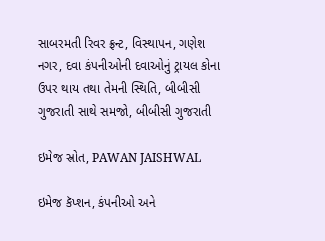સાબરમતી રિવર ફ્રન્ટ, વિસ્થાપન, ગણેશ નગર, દવા કંપનીઓની દવાઓનું ટ્રાયલ કોના ઉપર થાય તથા તેમની સ્થિતિ, બીબીસી ગુજરાતી સાથે સમજો, બીબીસી ગુજરાતી

ઇમેજ સ્રોત, PAWAN JAISHWAL

ઇમેજ કૅપ્શન, કંપનીઓ અને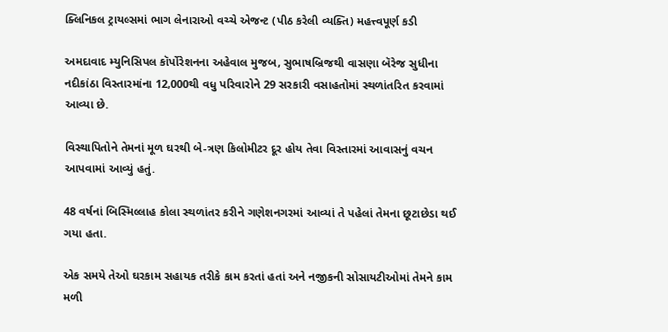ક્લિનિકલ ટ્રાયલ્સમાં ભાગ લેનારાઓ વચ્ચે એજન્ટ (પીઠ કરેલી વ્યક્તિ) મહત્ત્વપૂર્ણ કડી

અમદાવાદ મ્યુનિસિપલ કૉર્પોરેશનના અહેવાલ મુજબ, સુભાષબ્રિજથી વાસણા બૅરેજ સુધીના નદીકાંઠા વિસ્તારમાંના 12,000થી વધુ પરિવારોને 29 સરકારી વસાહતોમાં સ્થળાંતરિત કરવામાં આવ્યા છે.

વિસ્થાપિતોને તેમનાં મૂળ ઘરથી બે-ત્રણ કિલોમીટર દૂર હોય તેવા વિસ્તારમાં આવાસનું વચન આપવામાં આવ્યું હતું.

48 વર્ષનાં બિસ્મિલ્લાહ કોલા સ્થળાંતર કરીને ગણેશનગરમાં આવ્યાં તે પહેલાં તેમના છૂટાછેડા થઈ ગયા હતા.

એક સમયે તેઓ ઘરકામ સહાયક તરીકે કામ કરતાં હતાં અને નજીકની સોસાયટીઓમાં તેમને કામ મળી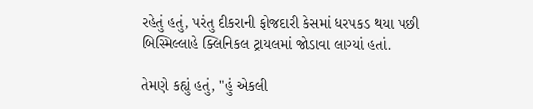રહેતું હતું, પરંતુ દીકરાની ફોજદારી કેસમાં ધરપકડ થયા પછી બિસ્મિલ્લાહે ક્લિનિકલ ટ્રાયલમાં જોડાવા લાગ્યાં હતાં.

તેમણે કહ્યું હતું, "હું એકલી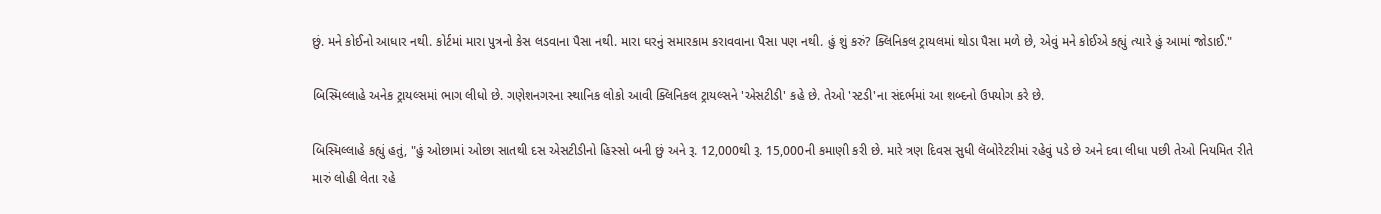છું. મને કોઈનો આધાર નથી. કોર્ટમાં મારા પુત્રનો કેસ લડવાના પૈસા નથી. મારા ઘરનું સમારકામ કરાવવાના પૈસા પણ નથી. હું શું કરું? ક્લિનિકલ ટ્રાયલમાં થોડા પૈસા મળે છે, એવું મને કોઈએ કહ્યું ત્યારે હું આમાં જોડાઈ."

બિસ્મિલ્લાહે અનેક ટ્રાયલ્સમાં ભાગ લીધો છે. ગણેશનગરના સ્થાનિક લોકો આવી ક્લિનિકલ ટ્રાયલ્સને 'એસટીડી' કહે છે. તેઓ 'સ્ટડી'ના સંદર્ભમાં આ શબ્દનો ઉપયોગ કરે છે.

બિસ્મિલ્લાહે કહ્યું હતું, "હું ઓછામાં ઓછા સાતથી દસ એસટીડીનો હિસ્સો બની છું અને રૂ. 12,000થી રૂ. 15,000ની કમાણી કરી છે. મારે ત્રણ દિવસ સુધી લૅબોરેટરીમાં રહેવું પડે છે અને દવા લીધા પછી તેઓ નિયમિત રીતે મારું લોહી લેતા રહે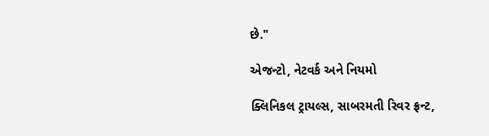છે."

એજન્ટો, નેટવર્ક અને નિયમો

ક્લિનિકલ ટ્રાયલ્સ, સાબરમતી રિવર ફ્રન્ટ,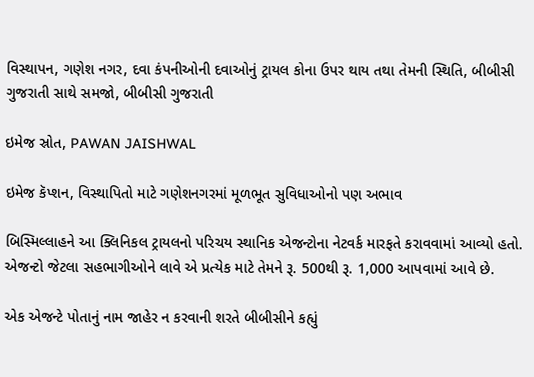વિસ્થાપન, ગણેશ નગર, દવા કંપનીઓની દવાઓનું ટ્રાયલ કોના ઉપર થાય તથા તેમની સ્થિતિ, બીબીસી ગુજરાતી સાથે સમજો, બીબીસી ગુજરાતી

ઇમેજ સ્રોત, PAWAN JAISHWAL

ઇમેજ કૅપ્શન, વિસ્થાપિતો માટે ગણેશનગરમાં મૂળભૂત સુવિધાઓનો પણ અભાવ

બિસ્મિલ્લાહને આ ક્લિનિકલ ટ્રાયલનો પરિચય સ્થાનિક એજન્ટોના નેટવર્ક મારફતે કરાવવામાં આવ્યો હતો. એજન્ટો જેટલા સહભાગીઓને લાવે એ પ્રત્યેક માટે તેમને રૂ. 500થી રૂ. 1,000 આપવામાં આવે છે.

એક એજન્ટે પોતાનું નામ જાહેર ન કરવાની શરતે બીબીસીને કહ્યું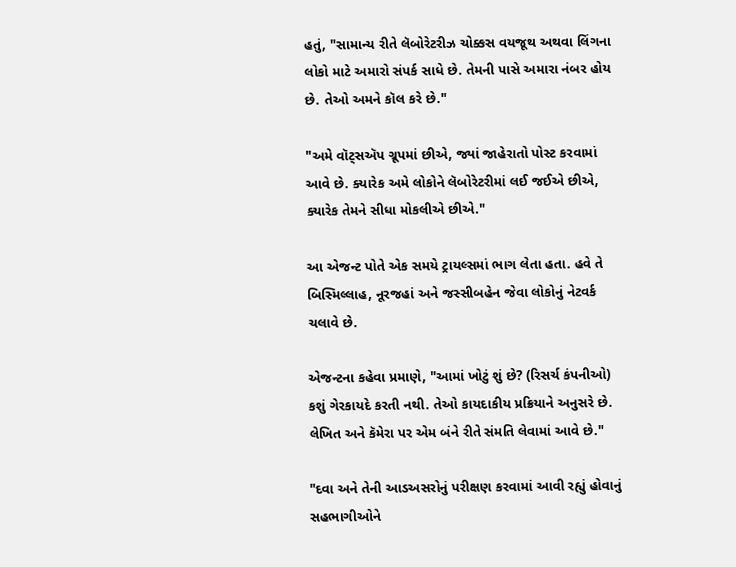હતું, "સામાન્ય રીતે લૅબોરેટરીઝ ચોક્કસ વયજૂથ અથવા લિંગના લોકો માટે અમારો સંપર્ક સાધે છે. તેમની પાસે અમારા નંબર હોય છે. તેઓ અમને કૉલ કરે છે."

"અમે વૉટ્સઍપ ગ્રૂપમાં છીએ, જ્યાં જાહેરાતો પોસ્ટ કરવામાં આવે છે. ક્યારેક અમે લોકોને લૅબોરેટરીમાં લઈ જઈએ છીએ, ક્યારેક તેમને સીધા મોકલીએ છીએ."

આ એજન્ટ પોતે એક સમયે ટ્રાયલ્સમાં ભાગ લેતા હતા. હવે તે બિસ્મિલ્લાહ, નૂરજહાં અને જસ્સીબહેન જેવા લોકોનું નેટવર્ક ચલાવે છે.

એજન્ટના કહેવા પ્રમાણે, "આમાં ખોટું શું છે? (રિસર્ચ કંપનીઓ) કશું ગેરકાયદે કરતી નથી. તેઓ કાયદાકીય પ્રક્રિયાને અનુસરે છે. લેખિત અને કૅમેરા પર એમ બંને રીતે સંમતિ લેવામાં આવે છે."

"દવા અને તેની આડઅસરોનું પરીક્ષણ કરવામાં આવી રહ્યું હોવાનું સહભાગીઓને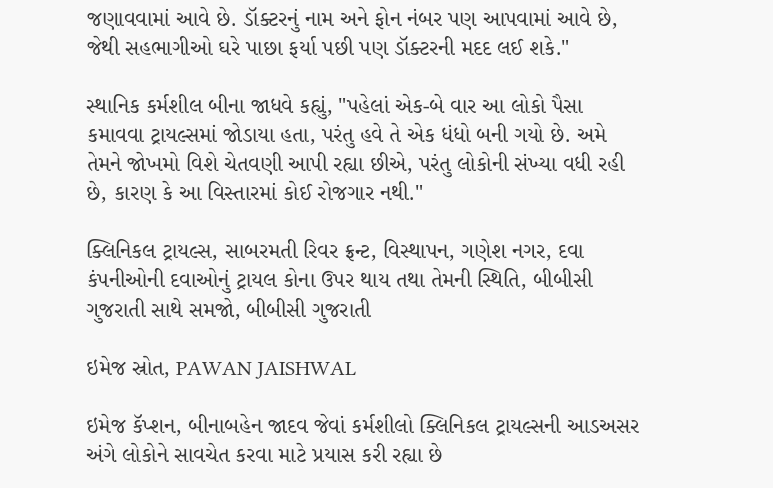જણાવવામાં આવે છે. ડૉક્ટરનું નામ અને ફોન નંબર પણ આપવામાં આવે છે, જેથી સહભાગીઓ ઘરે પાછા ફર્યા પછી પણ ડૉક્ટરની મદદ લઈ શકે."

સ્થાનિક કર્મશીલ બીના જાધવે કહ્યું, "પહેલાં એક-બે વાર આ લોકો પૈસા કમાવવા ટ્રાયલ્સમાં જોડાયા હતા, પરંતુ હવે તે એક ધંધો બની ગયો છે. અમે તેમને જોખમો વિશે ચેતવણી આપી રહ્યા છીએ, પરંતુ લોકોની સંખ્યા વધી રહી છે, કારણ કે આ વિસ્તારમાં કોઈ રોજગાર નથી."

ક્લિનિકલ ટ્રાયલ્સ, સાબરમતી રિવર ફ્રન્ટ, વિસ્થાપન, ગણેશ નગર, દવા કંપનીઓની દવાઓનું ટ્રાયલ કોના ઉપર થાય તથા તેમની સ્થિતિ, બીબીસી ગુજરાતી સાથે સમજો, બીબીસી ગુજરાતી

ઇમેજ સ્રોત, PAWAN JAISHWAL

ઇમેજ કૅપ્શન, બીનાબહેન જાદવ જેવાં કર્મશીલો ક્લિનિકલ ટ્રાયલ્સની આડઅસર અંગે લોકોને સાવચેત કરવા માટે પ્રયાસ કરી રહ્યા છે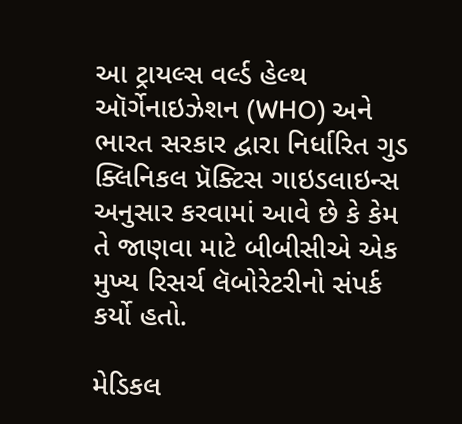આ ટ્રાયલ્સ વર્લ્ડ હેલ્થ ઑર્ગેનાઇઝેશન (WHO) અને ભારત સરકાર દ્વારા નિર્ધારિત ગુડ ક્લિનિકલ પ્રૅક્ટિસ ગાઇડલાઇન્સ અનુસાર કરવામાં આવે છે કે કેમ તે જાણવા માટે બીબીસીએ એક મુખ્ય રિસર્ચ લૅબોરેટરીનો સંપર્ક કર્યો હતો.

મેડિકલ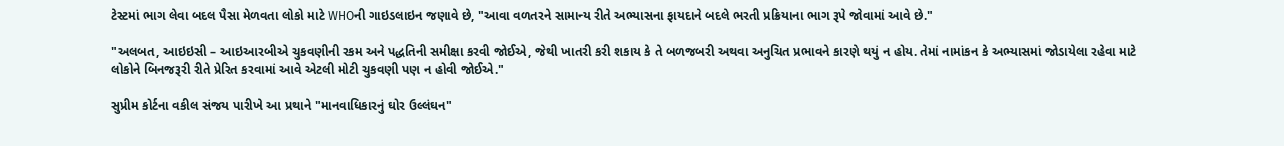ટેસ્ટમાં ભાગ લેવા બદલ પૈસા મેળવતા લોકો માટે WHOની ગાઇડલાઇન જણાવે છે, "આવા વળતરને સામાન્ય રીતે અભ્યાસના ફાયદાને બદલે ભરતી પ્રક્રિયાના ભાગ રૂપે જોવામાં આવે છે."

"અલબત, આઇઇસી – આઇઆરબીએ ચુકવણીની રકમ અને પદ્ધતિની સમીક્ષા કરવી જોઈએ, જેથી ખાતરી કરી શકાય કે તે બળજબરી અથવા અનુચિત પ્રભાવને કારણે થયું ન હોય. તેમાં નામાંકન કે અભ્યાસમાં જોડાયેલા રહેવા માટે લોકોને બિનજરૂરી રીતે પ્રેરિત કરવામાં આવે એટલી મોટી ચુકવણી પણ ન હોવી જોઈએ."

સુપ્રીમ કોર્ટના વકીલ સંજય પારીખે આ પ્રથાને "માનવાધિકારનું ઘોર ઉલ્લંઘન"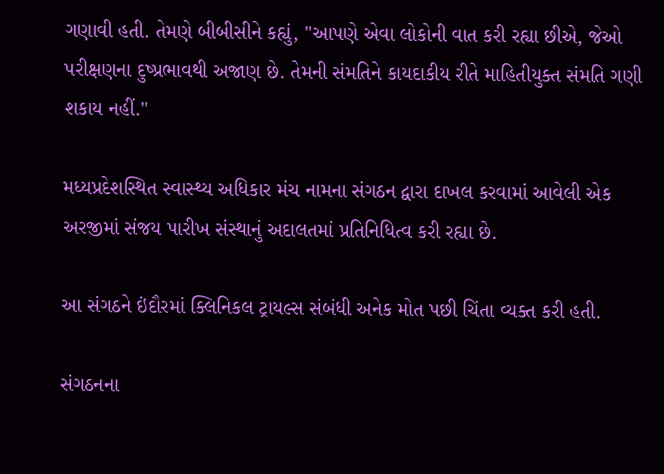ગણાવી હતી. તેમણે બીબીસીને કહ્યું, "આપણે એવા લોકોની વાત કરી રહ્યા છીએ, જેઓ પરીક્ષણના દુષ્પ્રભાવથી અજાણ છે. તેમની સંમતિને કાયદાકીય રીતે માહિતીયુક્ત સંમતિ ગણી શકાય નહીં."

મધ્યપ્રદેશસ્થિત સ્વાસ્થ્ય અધિકાર મંચ નામના સંગઠન દ્વારા દાખલ કરવામાં આવેલી એક અરજીમાં સંજય પારીખ સંસ્થાનું અદાલતમાં પ્રતિનિધિત્વ કરી રહ્યા છે.

આ સંગઠને ઇંદૌરમાં ક્લિનિકલ ટ્રાયલ્સ સંબંધી અનેક મોત પછી ચિંતા વ્યક્ત કરી હતી.

સંગઠનના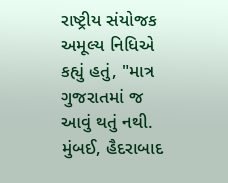રાષ્ટ્રીય સંયોજક અમૂલ્ય નિધિએ કહ્યું હતું, "માત્ર ગુજરાતમાં જ આવું થતું નથી. મુંબઈ, હૈદરાબાદ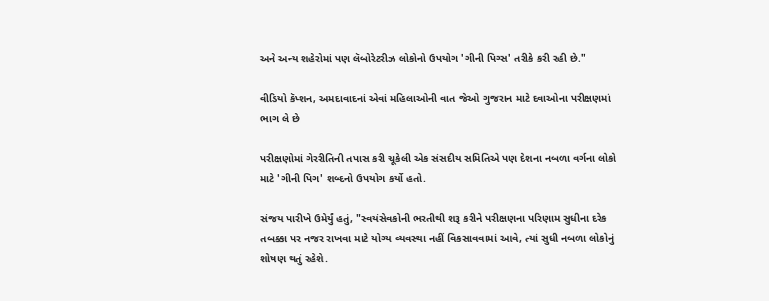અને અન્ય શહેરોમાં પણ લૅબોરેટરીઝ લોકોનો ઉપયોગ 'ગીની પિગ્સ' તરીકે કરી રહી છે."

વીડિયો કૅપ્શન, અમદાવાદનાં એવાં મહિલાઓની વાત જેઓ ગુજરાન માટે દવાઓના પરીક્ષણમાં ભાગ લે છે

પરીક્ષણોમાં ગેરરીતિની તપાસ કરી ચૂકેલી એક સંસદીય સમિતિએ પણ દેશના નબળા વર્ગના લોકો માટે 'ગીની પિગ' શબ્દનો ઉપયોગ કર્યો હતો.

સંજય પારીખે ઉમેર્યું હતું, "સ્વયંસેવકોની ભરતીથી શરૂ કરીને પરીક્ષણના પરિણામ સુધીના દરેક તબક્કા પર નજર રાખવા માટે યોગ્ય વ્યવસ્થા નહીં વિકસાવવામાં આવે, ત્યાં સુધી નબળા લોકોનું શોષણ થતું રહેશે.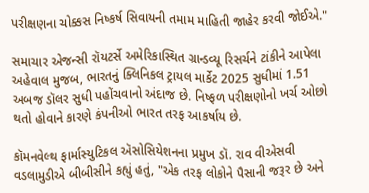પરીક્ષણના ચોક્કસ નિષ્કર્ષ સિવાયની તમામ માહિતી જાહેર કરવી જોઈએ."

સમાચાર એજન્સી રૉયટર્સે અમેરિકાસ્થિત ગ્રાન્ડવ્યૂ રિસર્ચને ટાંકીને આપેલા અહેવાલ મુજબ, ભારતનું ક્લિનિકલ ટ્રાયલ માર્કેટ 2025 સુધીમાં 1.51 અબજ ડૉલર સુધી પહોંચવાનો અંદાજ છે. નિષ્ફળ પરીક્ષણોનો ખર્ચ ઓછો થતો હોવાને કારણે કંપનીઓ ભારત તરફ આકર્ષાય છે.

કૉમનવેલ્થ ફાર્માસ્યુટિકલ ઍસોસિયેશનના પ્રમુખ ડૉ. રાવ વીએસવી વડલામુડીએ બીબીસીને કહ્યું હતું, "એક તરફ લોકોને પૈસાની જરૂર છે અને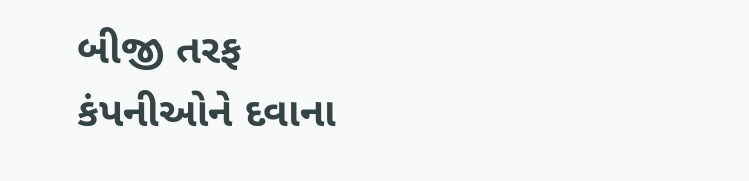બીજી તરફ કંપનીઓને દવાના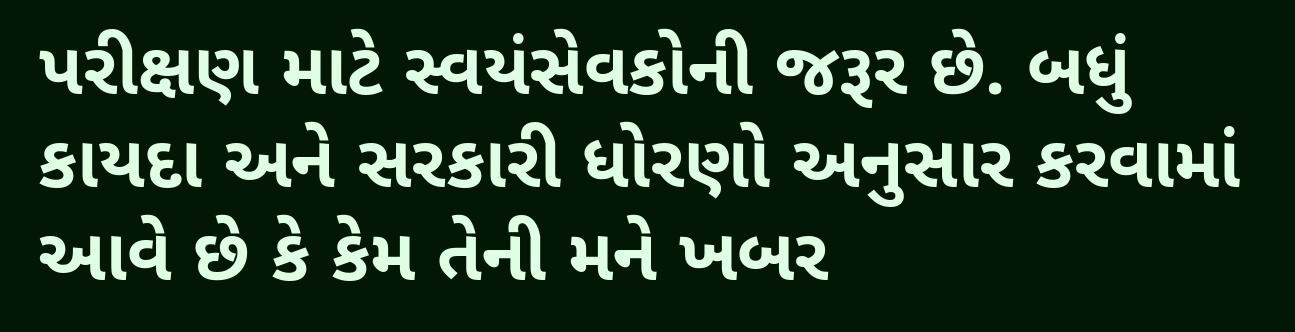પરીક્ષણ માટે સ્વયંસેવકોની જરૂર છે. બધું કાયદા અને સરકારી ધોરણો અનુસાર કરવામાં આવે છે કે કેમ તેની મને ખબર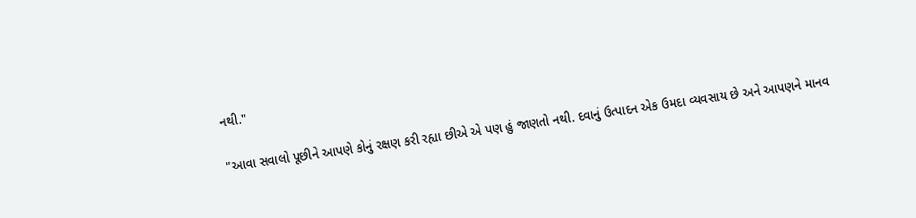નથી."

"આવા સવાલો પૂછીને આપણે કોનું રક્ષણ કરી રહ્યા છીએ એ પણ હું જાણતો નથી. દવાનું ઉત્પાદન એક ઉમદા વ્યવસાય છે અને આપણને માનવ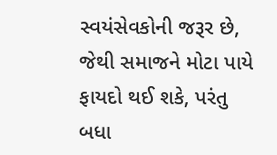સ્વયંસેવકોની જરૂર છે, જેથી સમાજને મોટા પાયે ફાયદો થઈ શકે, પરંતુ બધા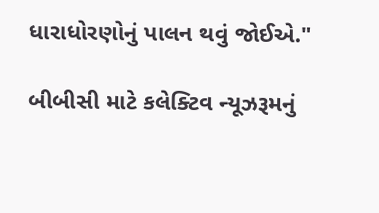ધારાધોરણોનું પાલન થવું જોઈએ."

બીબીસી માટે કલેક્ટિવ ન્યૂઝરૂમનું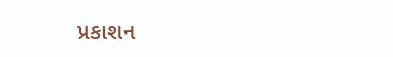પ્રકાશન